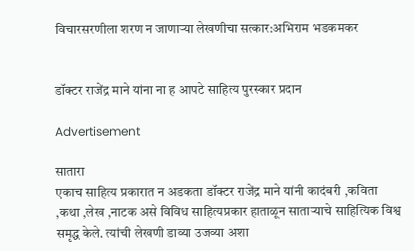विचारसरणीला शरण न जाणाऱ्या लेखणीचा सत्कार:अभिराम भडकमकर


डॉक्टर राजेंद्र माने यांना ना ह आपटे साहित्य पुरस्कार प्रदान

Advertisement

सातारा
एकाच साहित्य प्रकारात न अडकता डॉक्टर राजेंद्र माने यांनी कादंबरी ,कविता ,कथा ,लेख ,नाटक असे विविध साहित्यप्रकार हाताळून साताऱ्याचे साहित्यिक विश्व समृद्ध केले. त्यांची लेखणी डाव्या उजव्या अशा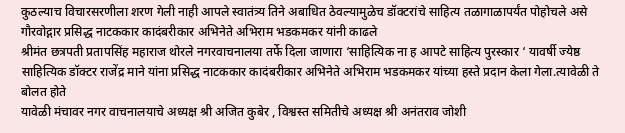कुठल्याच विचारसरणीला शरण गेली नाही आपले स्वातंत्र्य तिने अबाधित ठेवल्यामुळेच डॉक्टरांचे साहित्य तळागाळापर्यंत पोहोचले असे गौरवोद्गार प्रसिद्ध नाटककार कादंबरीकार अभिनेते अभिराम भडकमकर यांनी काढले
श्रीमंत छत्रपती प्रतापसिंह महाराज थोरले नगरवाचनालया तर्फे दिला जाणारा ‘साहित्यिक ना ह आपटे साहित्य पुरस्कार ‘ यावर्षी ज्येष्ठ साहित्यिक डॉक्टर राजेंद्र माने यांना प्रसिद्ध नाटककार कादंबरीकार अभिनेते अभिराम भडकमकर यांच्या हस्ते प्रदान केला गेला.त्यावेळी ते बोलत होते
यावेळी मंचावर नगर वाचनालयाचे अध्यक्ष श्री अजित कुबेर , विश्वस्त समितीचे अध्यक्ष श्री अनंतराव जोशी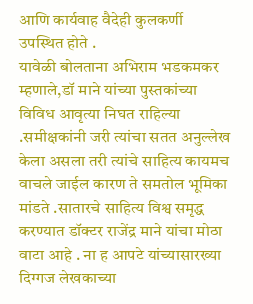आणि कार्यवाह वैदेही कुलकर्णी उपस्थित होते .
यावेळी बोलताना अभिराम भडकमकर म्हणाले,डॉ माने यांच्या पुस्तकांच्या विविध आवृत्या निघत राहिल्या .समीक्षकांनी जरी त्यांचा सतत अनुल्लेख केला असला तरी त्यांचे साहित्य कायमच वाचले जाईल कारण ते समतोल भूमिका मांडते .सातारचे साहित्य विश्व समृद्ध करण्यात डॉक्टर राजेंद्र माने यांचा मोठा वाटा आहे . ना ह आपटे यांच्यासारख्या दिग्गज लेखकाच्या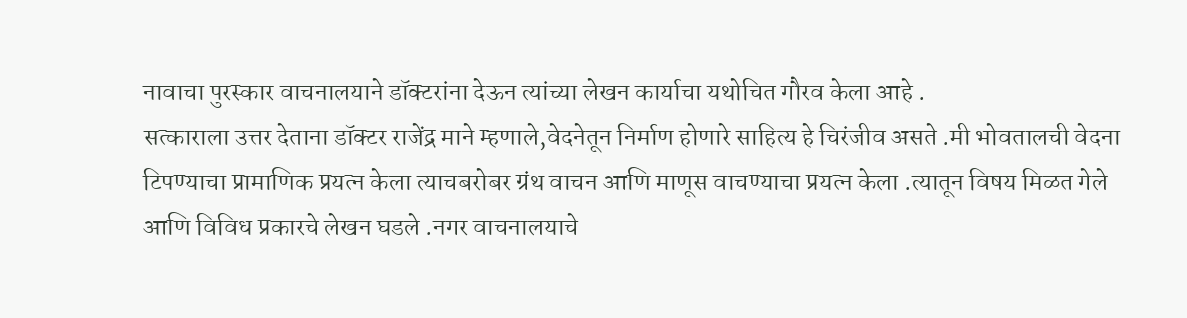नावाचा पुरस्कार वाचनालयाने डॉक्टरांना देऊन त्यांच्या लेखन कार्याचा यथोचित गौरव केला आहे .
सत्काराला उत्तर देताना डॉक्टर राजेंद्र माने म्हणाले,वेदनेतून निर्माण होणारे साहित्य हे चिरंजीव असते .मी भोवतालची वेदना टिपण्याचा प्रामाणिक प्रयत्न केला त्याचबरोबर ग्रंथ वाचन आणि माणूस वाचण्याचा प्रयत्न केला .त्यातून विषय मिळत गेले आणि विविध प्रकारचे लेखन घडले .नगर वाचनालयाचे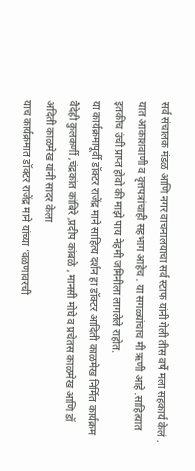सर्व संचालक मंडळ आणि नगर वाचनालयाचा सर्व स्टाफ यांनी गेली तीस वर्षे मला सहकार्य केलं . यात आकाशवाणी व वृत्तपत्रांचाही सहभाग आहेच . या सगळ्यांचाच मी ऋणी आहे .साहित्यात इतकीच उंची प्राप्त होवो की माझे पाय नेहमी जमिनीला लागलेले राहोत.
या कार्यक्रमापूर्वी डॉक्टर राजेंद्र माने साहित्य दर्शन हा डॉक्टर आदिती काळमेख निर्मित कार्यक्रम वैदेही कुलकर्णी ,चंद्रकांत कांबिरे ,प्रदीप कांबळे , मानसी मोघे व प्रचेतस काळमेख आणि डॉ अदिती काळमेख यांनी सादर केला
याच कार्यक्रमात डॉक्टर राजेंद्र माने यांच्या ‘वळणावरची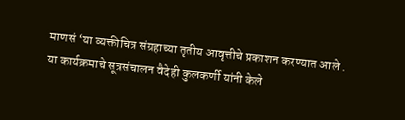माणसं ‘या व्यक्तीचित्र संग्रहाच्या तृतीय आवृत्तीचे प्रकाशन करण्यात आले .
या कार्यक्रमाचे सूत्रसंचालन वैदेही कुलकर्णी यांनी केले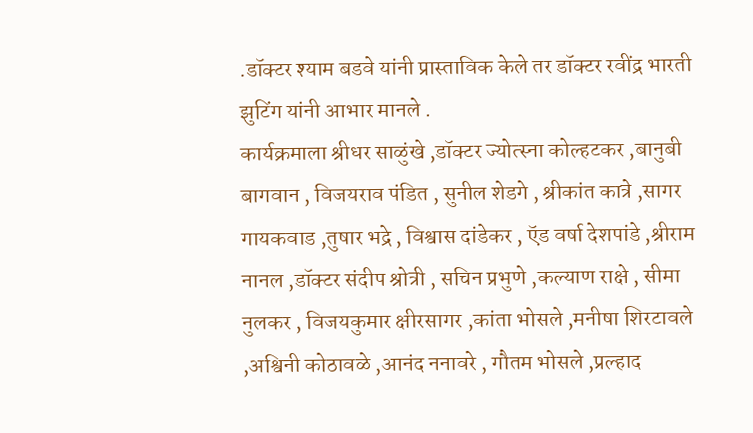.डॉक्टर श्याम बडवे यांनी प्रास्ताविक केले तर डॉक्टर रवींद्र भारती झुटिंग यांनी आभार मानले .
कार्यक्रमाला श्रीधर साळुंखे ,डॉक्टर ज्योत्स्ना कोल्हटकर ,बानुबी बागवान , विजयराव पंडित , सुनील शेडगे , श्रीकांत कात्रे ,सागर गायकवाड ,तुषार भद्रे , विश्वास दांडेकर , ऍड वर्षा देशपांडे ,श्रीराम नानल ,डॉक्टर संदीप श्रोत्री , सचिन प्रभुणे ,कल्याण राक्षे , सीमा नुलकर , विजयकुमार क्षीरसागर ,कांता भोसले ,मनीषा शिरटावले ,अश्विनी कोठावळे ,आनंद ननावरे , गौतम भोसले ,प्रल्हाद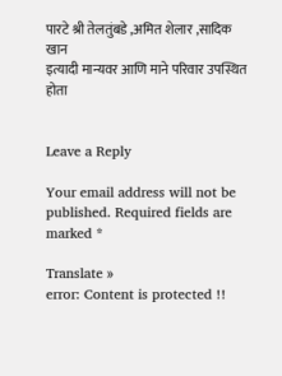पारटे श्री तेलतुंबडे ,अमित शेलार ,सादिक खान
इत्यादी मान्यवर आणि माने परिवार उपस्थित होता


Leave a Reply

Your email address will not be published. Required fields are marked *

Translate »
error: Content is protected !!